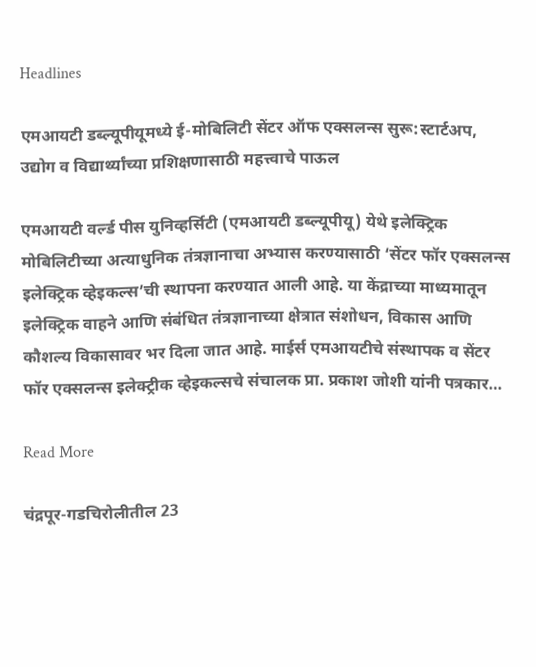Headlines

एमआयटी डब्ल्यूपीयूमध्ये ई-मोबिलिटी सेंटर ऑफ एक्सलन्स सुरू:स्टार्टअप, उद्योग व विद्यार्थ्यांच्या प्रशिक्षणासाठी महत्त्वाचे पाऊल

एमआयटी वर्ल्ड पीस युनिव्हर्सिटी (एमआयटी डब्ल्यूपीयू) येथे इलेक्ट्रिक मोबिलिटीच्या अत्याधुनिक तंत्रज्ञानाचा अभ्यास करण्यासाठी ‘सेंटर फॉर एक्सलन्स इलेक्ट्रिक व्हेइकल्स’ची स्थापना करण्यात आली आहे. या केंद्राच्या माध्यमातून इलेक्ट्रिक वाहने आणि संबंधित तंत्रज्ञानाच्या क्षेत्रात संशोधन, विकास आणि कौशल्य विकासावर भर दिला जात आहे. माईर्स एमआयटीचे संस्थापक व सेंटर फॉर एक्सलन्स इलेक्ट्रीक व्हेइकल्सचे संचालक प्रा. प्रकाश जोशी यांनी पत्रकार…

Read More

चंद्रपूर-गडचिरोलीतील 23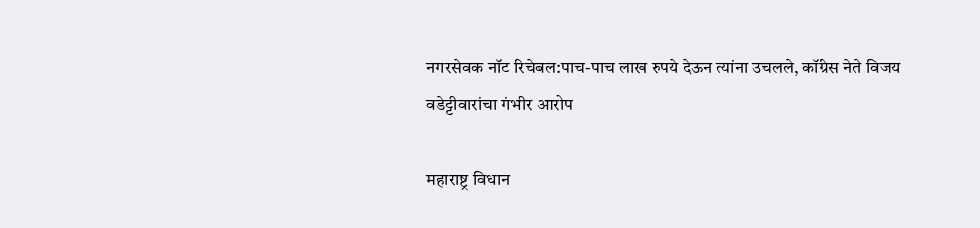नगरसेवक नॉट रिचेबल:पाच-पाच लाख रुपये देऊन त्यांना उचलले, कॉंग्रेस नेते विजय वडेट्टीवारांचा गंभीर आरोप

महाराष्ट्र विधान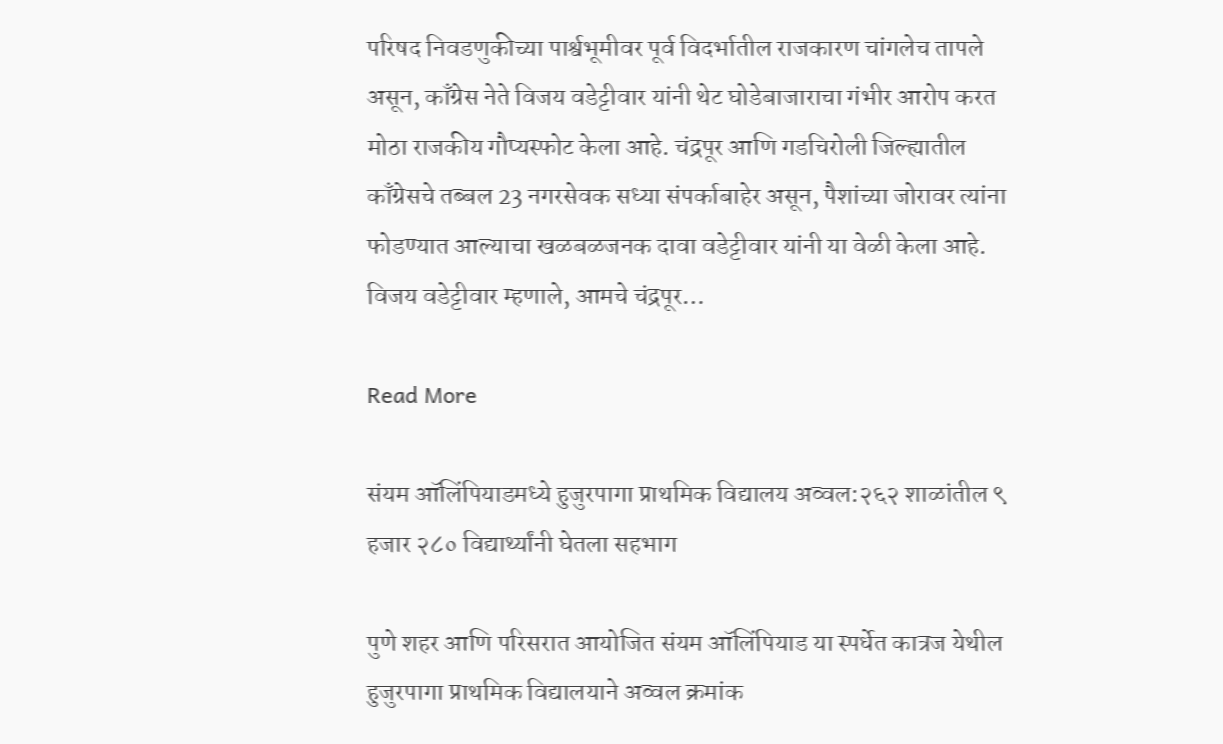परिषद निवडणुकीच्या पार्श्वभूमीवर पूर्व विदर्भातील राजकारण चांगलेच तापले असून, काँग्रेस नेते विजय वडेट्टीवार यांनी थेट घोडेबाजाराचा गंभीर आरोप करत मोठा राजकीय गौप्यस्फोट केला आहे. चंद्रपूर आणि गडचिरोली जिल्ह्यातील काँग्रेसचे तब्बल 23 नगरसेवक सध्या संपर्काबाहेर असून, पैशांच्या जोरावर त्यांना फोडण्यात आल्याचा खळबळजनक दावा वडेट्टीवार यांनी या वेळी केला आहे. विजय वडेट्टीवार म्हणाले, आमचे चंद्रपूर…

Read More

संयम ऑलिंपियाडमध्ये हुजुरपागा प्राथमिक विद्यालय अव्वल:२६२ शाळांतील ९ हजार २८० विद्यार्थ्यांनी घेतला सहभाग

पुणे शहर आणि परिसरात आयोजित संयम ऑलिंपियाड या स्पर्धेत कात्रज येथील हुजुरपागा प्राथमिक विद्यालयाने अव्वल क्रमांक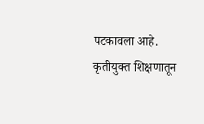पटकावला आहे. कृतीयुक्त शिक्षणातून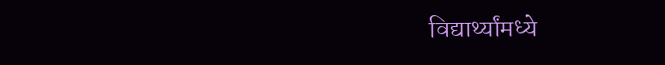विद्यार्थ्यांमध्ये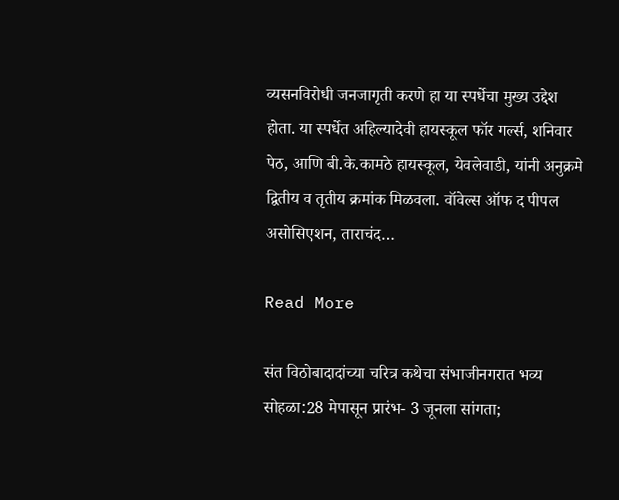व्यसनविरोधी जनजागृती करणे हा या स्पर्धेचा मुख्य उद्देश होता. या स्पर्धेत अहिल्यादेवी हायस्कूल फॉर गर्ल्स, शनिवार पेठ, आणि बी.के.कामठे हायस्कूल, येवलेवाडी, यांनी अनुक्रमे द्वितीय व तृतीय क्रमांक मिळवला. वॉवेल्स ऑफ द पीपल असोसिएशन, ताराचंद…

Read More

संत विठोबादादांच्या चरित्र कथेचा संभाजीनगरात भव्य सोहळा:28 मेपासून प्रारंभ- 3 जूनला सांगता;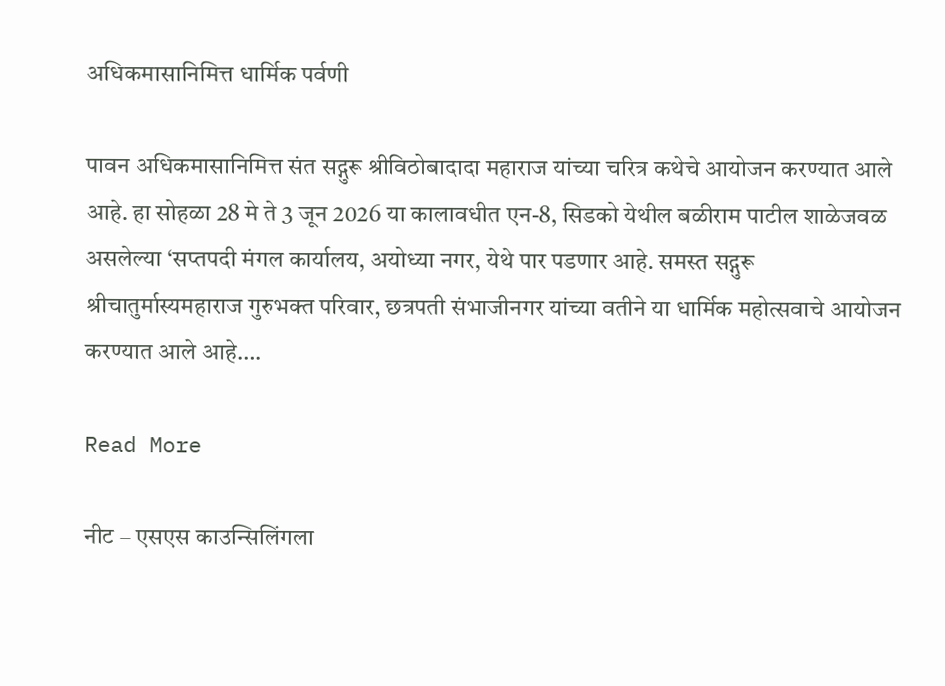अधिकमासानिमित्त धार्मिक पर्वणी

पावन अधिकमासानिमित्त संत सद्गुरू श्रीविठोबादादा महाराज यांच्या चरित्र कथेचे आयोजन करण्यात आले आहे. हा सोहळा 28 मे ते 3 जून 2026 या कालावधीत एन-8, सिडको येथील बळीराम पाटील शाळेजवळ असलेल्या ‘सप्तपदी मंगल कार्यालय, अयोध्या नगर, येथे पार पडणार आहे. समस्त सद्गुरू श्रीचातुर्मास्यमहाराज गुरुभक्त परिवार, छत्रपती संभाजीनगर यांच्या वतीने या धार्मिक महोत्सवाचे आयोजन करण्यात आले आहे….

Read More

नीट – एसएस काउन्सिलिंगला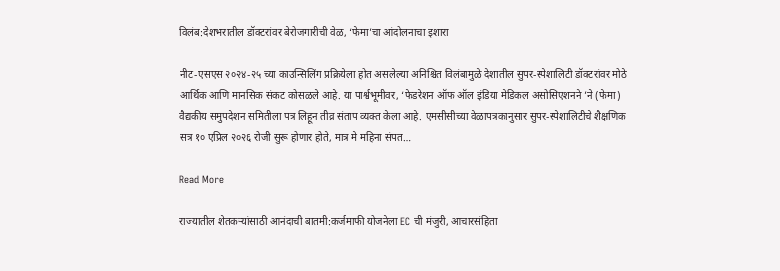विलंब:देशभरातील डॉक्टरांवर बेरोजगारीची वेळ, ‘फेमा’चा आंदोलनाचा इशारा

नीट-एसएस २०२४-२५ च्या काउन्सिलिंग प्रक्रियेला होत असलेल्या अनिश्चित विलंबामुळे देशातील सुपर-स्पेशालिटी डॉक्टरांवर मोठे आर्थिक आणि मानसिक संकट कोसळले आहे. या पार्श्वभूमीवर, ‘फेडरेशन ऑफ ऑल इंडिया मेडिकल असोसिएशनने ’ने (फेमा) वैद्यकीय समुपदेशन समितीला पत्र लिहून तीव्र संताप व्यक्त केला आहे. एमसीसीच्या वेळापत्रकानुसार सुपर-स्पेशालिटीचे शैक्षणिक सत्र १० एप्रिल २०२६ रोजी सुरू होणार होते, मात्र मे महिना संपत…

Read More

राज्यातील शेतकऱ्यांसाठी आनंदाची बातमी:कर्जमाफी योजनेला EC ची मंजुरी, आचारसंहिता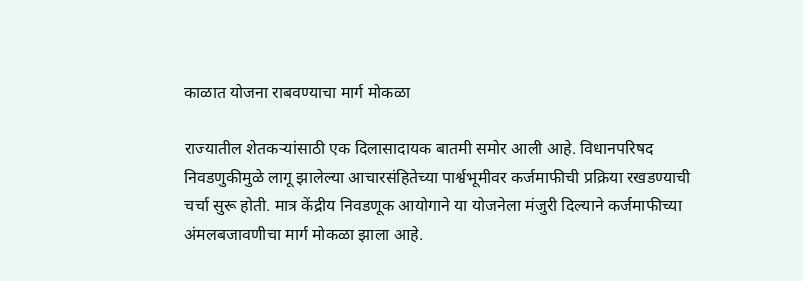काळात योजना राबवण्याचा मार्ग मोकळा

राज्यातील शेतकऱ्यांसाठी एक दिलासादायक बातमी समोर आली आहे. विधानपरिषद निवडणुकीमुळे लागू झालेल्या आचारसंहितेच्या पार्श्वभूमीवर कर्जमाफीची प्रक्रिया रखडण्याची चर्चा सुरू होती. मात्र केंद्रीय निवडणूक आयोगाने या योजनेला मंजुरी दिल्याने कर्जमाफीच्या अंमलबजावणीचा मार्ग मोकळा झाला आहे.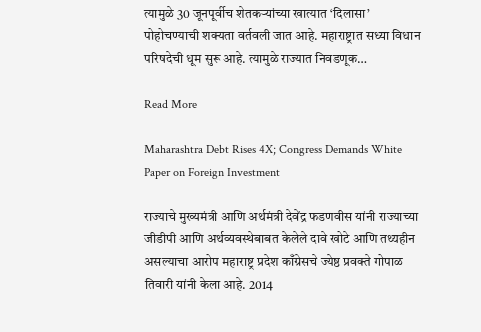त्यामुळे 30 जूनपूर्वीच शेतकऱ्यांच्या खात्यात ‘दिलासा’ पोहोचण्याची शक्यता वर्तवली जात आहे. महाराष्ट्रात सध्या विधान परिषदेची धूम सुरू आहे. त्यामुळे राज्यात निवडणूक…

Read More

Maharashtra Debt Rises 4X; Congress Demands White Paper on Foreign Investment

राज्याचे मुख्यमंत्री आणि अर्थमंत्री देवेंद्र फडणवीस यांनी राज्याच्या जीडीपी आणि अर्थव्यवस्थेबाबत केलेले दावे खोटे आणि तथ्यहीन असल्याचा आरोप महाराष्ट्र प्रदेश काँग्रेसचे ज्येष्ठ प्रवक्ते गोपाळ तिवारी यांनी केला आहे. 2014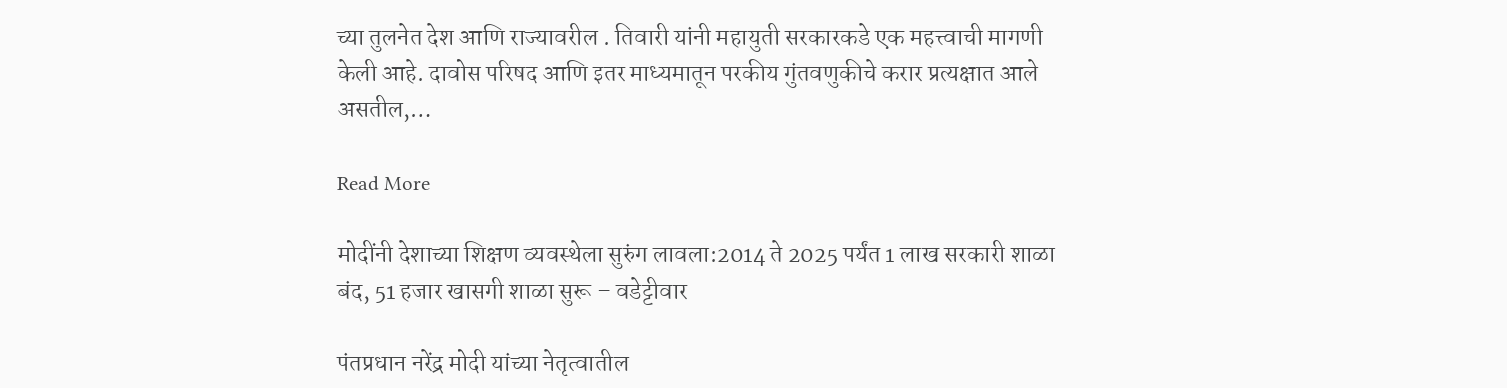च्या तुलनेत देश आणि राज्यावरील . तिवारी यांनी महायुती सरकारकडे एक महत्त्वाची मागणी केली आहे. दावोस परिषद आणि इतर माध्यमातून परकीय गुंतवणुकीचे करार प्रत्यक्षात आले असतील,…

Read More

मोदींनी देशाच्या शिक्षण व्यवस्थेला सुरुंग लावला:2014 ते 2025 पर्यंत 1 लाख सरकारी शाळा बंद, 51 हजार खासगी शाळा सुरू – वडेट्टीवार

पंतप्रधान नरेंद्र मोदी यांच्या नेतृत्वातील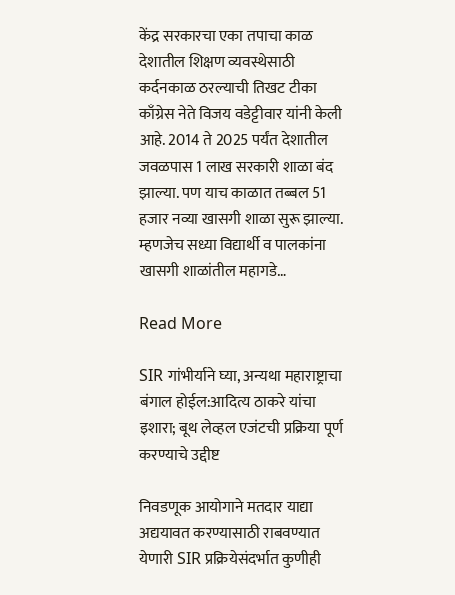केंद्र सरकारचा एका तपाचा काळ देशातील शिक्षण व्यवस्थेसाठी कर्दनकाळ ठरल्याची तिखट टीका काँग्रेस नेते विजय वडेट्टीवार यांनी केली आहे. 2014 ते 2025 पर्यंत देशातील जवळपास 1 लाख सरकारी शाळा बंद झाल्या. पण याच काळात तब्बल 51 हजार नव्या खासगी शाळा सुरू झाल्या. म्हणजेच सध्या विद्यार्थी व पालकांना खासगी शाळांतील महागडे…

Read More

SIR गांभीर्याने घ्या, अन्यथा महाराष्ट्राचा बंगाल होईल:आदित्य ठाकरे यांचा इशारा; बूथ लेव्हल एजंटची प्रक्रिया पूर्ण करण्याचे उद्दीष्ट

निवडणूक आयोगाने मतदार याद्या अद्ययावत करण्यासाठी राबवण्यात येणारी SIR प्रक्रियेसंदर्भात कुणीही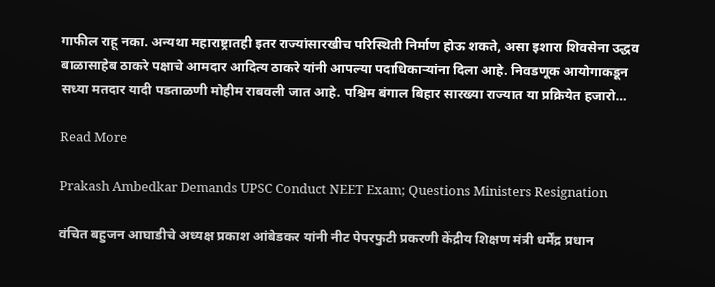गाफील राहू नका. अन्यथा महाराष्ट्रातही इतर राज्यांसारखीच परिस्थिती निर्माण होऊ शकते, असा इशारा शिवसेना उद्धव बाळासाहेब ठाकरे पक्षाचे आमदार आदित्य ठाकरे यांनी आपल्या पदाधिकाऱ्यांना दिला आहे. निवडणूक आयोगाकडून सध्या मतदार यादी पडताळणी मोहीम राबवली जात आहे. पश्चिम बंगाल बिहार सारख्या राज्यात या प्रक्रियेत हजारो…

Read More

Prakash Ambedkar Demands UPSC Conduct NEET Exam; Questions Ministers Resignation

वंचित बहुजन आघाडीचे अध्यक्ष प्रकाश आंबेडकर यांनी नीट पेपरफुटी प्रकरणी केंद्रीय शिक्षण मंत्री धर्मेंद्र प्रधान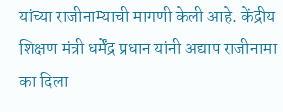यांच्या राजीनाम्याची मागणी केली आहे. केंद्रीय शिक्षण मंत्री धर्मेंद्र प्रधान यांनी अद्याप राजीनामा का दिला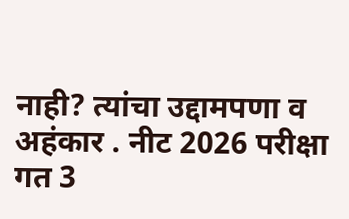नाही? त्यांचा उद्दामपणा व अहंकार . नीट 2026 परीक्षा गत 3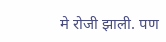मे रोजी झाली. पण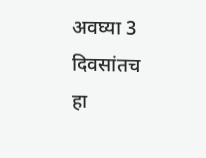अवघ्या 3 दिवसांतच हा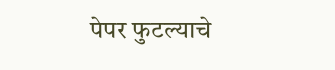पेपर फुटल्याचे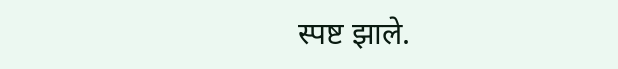स्पष्ट झाले.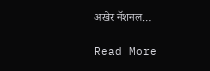अखेर नॅशनल…

Read More